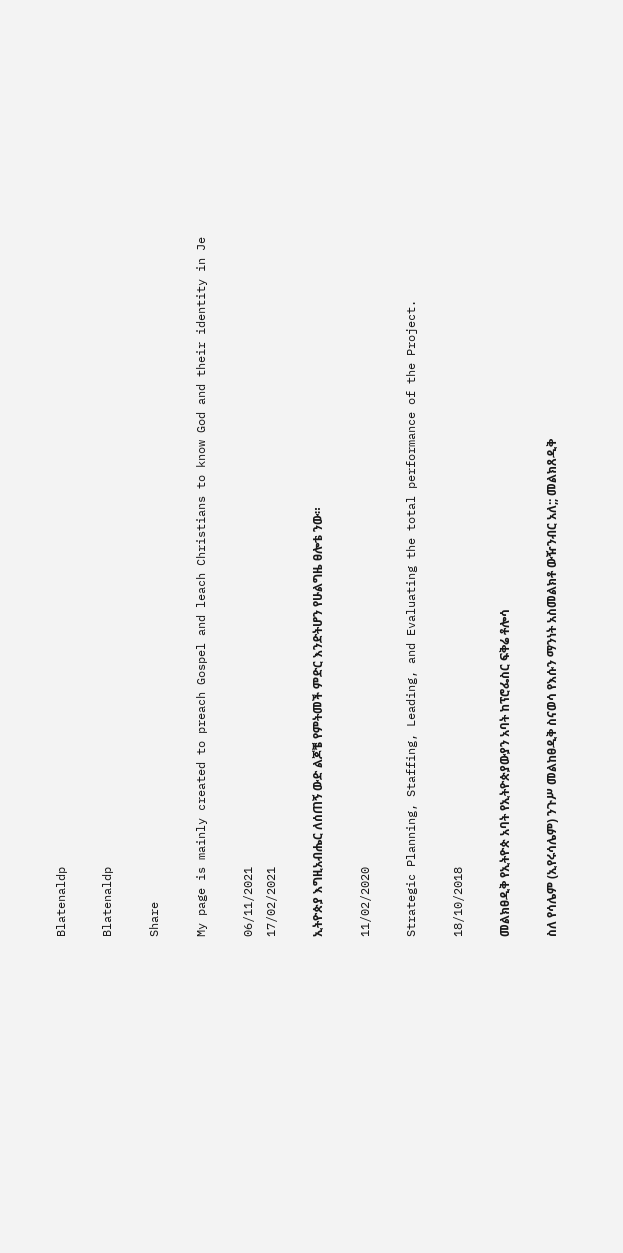Blatenaldp

Blatenaldp

Share

My page is mainly created to preach Gospel and leach Christians to know God and their identity in Je

06/11/2021
17/02/2021

ኢትዮጵያ እግዚአብሔር ለሰጠኝ ውድ ልጆቼ የምትመች ምድር እንድትሆን የሁልግዜ ፀሎቴ ንው።

11/02/2020

Strategic Planning, Staffing, Leading, and Evaluating the total performance of the Project.

18/10/2018

መልክፀዲቅ የኢትዮጵ አባት የኢትዮጵያውያን አባት ከፕሮፌስር ፍቅሬ ቶሎሳ

ስለ የሳሌም (ኢየሩሳሌም) ንጉሥ መልከፀዲቅ ስናወሳ የእሱን ማንነት አስመልክቶ ውዥንብር አለ;; መልክጸዲቅ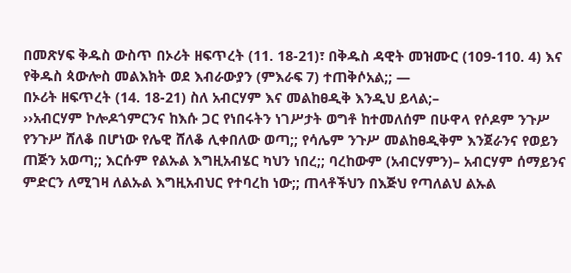በመጽሃፍ ቅዱስ ውስጥ በኦሪት ዘፍጥረት (11. 18-21)፣ በቅዱስ ዳዊት መዝሙር (109-110. 4) እና የቅዱስ ጳውሎስ መልእክት ወደ እብራውያን (ምእራፍ 7) ተጠቅሶአል;; —
በኦሪት ዘፍጥረት (14. 18-21) ስለ አብርሃም እና መልከፀዲቅ እንዲህ ይላል;–
››አብርሃም ኮሎዶጎምርንና ከእሱ ጋር የነበሩትን ነገሥታት ወግቶ ከተመለሰም በሁዋላ የሶዶም ንጉሥ የንጉሥ ሸለቆ በሆነው የሌዊ ሸለቆ ሊቀበለው ወጣ;; የሳሌም ንጉሥ መልከፀዲቅም እንጀራንና የወይን ጠጅን አወጣ;; እርሱም የልኡል እግዚአብሄር ካህን ነበረ;; ባረከውም (አብርሃምን)– አብርሃም ሰማይንና ምድርን ለሚገዛ ለልኡል እግዚአብህር የተባረከ ነው;; ጠላቶችህን በእጅህ የጣለልህ ልኡል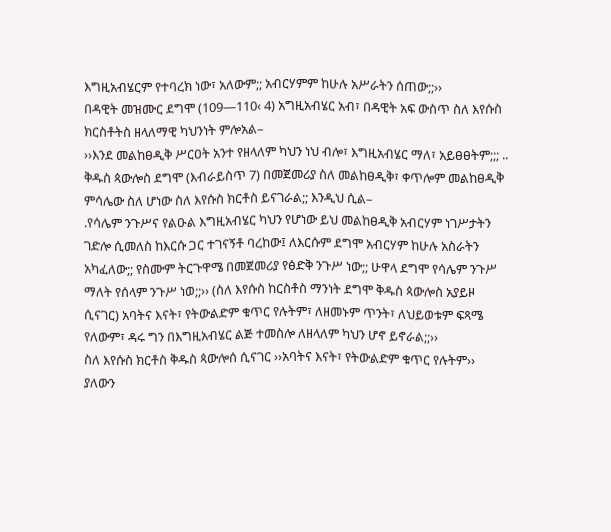እግዚአብሄርም የተባረክ ነው፣ አለውም;; አብርሃምም ከሁሉ አሥራትን ሰጠው;;››
በዳዊት መዝሙር ደግሞ (109—110‹ 4) አግዚአብሄር አብ፣ በዳዊት አፍ ውስጥ ስለ እየሱስ ክርስቶትስ ዘላለማዊ ካህንነት ምሎአል–
››እንደ መልከፀዲቅ ሥርዐት አንተ የዘላለም ካህን ነህ ብሎ፣ እግዚአብሄር ማለ፣ አይፀፀትም;;; ..
ቅዱስ ጳውሎስ ደግሞ (እብራይስጥ 7) በመጀመሪያ ስለ መልከፀዲቅ፣ ቀጥሎም መልከፀዲቅ ምሳሌው ስለ ሆነው ስለ እየሱስ ክርቶስ ይናገራል;; እንዲህ ሲል–
.የሳሌም ንጉሥና የልዑል እግዚአብሄር ካህን የሆነው ይህ መልከፀዲቅ አብርሃም ነገሥታትን ገድሎ ሲመለስ ከእርሱ ጋር ተገናኝቶ ባረከው፤ ለእርሱም ደግሞ አብርሃም ከሁሉ አስራትን አካፈለው;; የስሙም ትርጉዋሜ በመጀመሪያ የፅድቅ ንጉሥ ነው;; ሁዋላ ደግሞ የሳሌም ንጉሥ ማለት የሰላም ንጉሥ ነወ;;›› (ስለ እየሱስ ከርስቶስ ማንነት ደግሞ ቅዱስ ጳውሎስ አያይዞ ሲናገር) አባትና እናት፣ የትውልድም ቁጥር የሉትም፣ ለዘመኑም ጥንት፣ ለህይወቱም ፍጻሜ የለውም፣ ዳሩ ግን በእግዚአብሄር ልጅ ተመስሎ ለዘላለም ካህን ሆኖ ይኖራል;;››
ስለ እየሱስ ክርቶስ ቅዱስ ጳውሎሰ ሲናገር ››አባትና እናት፣ የትውልድም ቁጥር የሉትም›› ያለውን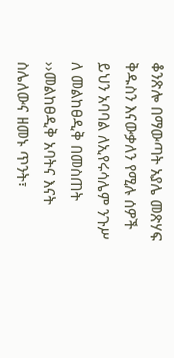ቆንጽሎ በማውጣት አያሌ መጽሃፍ ቅዱስን እናውቃለን የሚሉ ሰዎች ይህን አባባል ለኢየሩሳሌም ንጉሥ ለ መልከፀዲቅ በመስጠት ››መልከፀዲቅ አባትና እናት ስሌለውና ዘመኑ ጥንት፣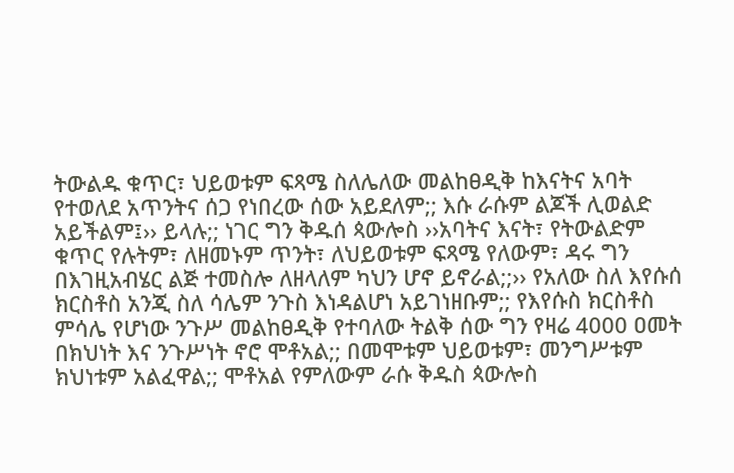ትውልዱ ቁጥር፣ ህይወቱም ፍጻሜ ስለሌለው መልከፀዲቅ ከእናትና አባት የተወለደ አጥንትና ሰጋ የነበረው ሰው አይደለም;; እሱ ራሱም ልጆች ሊወልድ አይችልም፤›› ይላሉ;; ነገር ግን ቅዱሰ ጳውሎስ ››አባትና እናት፣ የትውልድም ቁጥር የሉትም፣ ለዘመኑም ጥንት፣ ለህይወቱም ፍጻሜ የለውም፣ ዳሩ ግን በእገዚአብሄር ልጅ ተመስሎ ለዘላለም ካህን ሆኖ ይኖራል;;›› የአለው ስለ እየሱሰ ክርስቶስ አንጂ ስለ ሳሌም ንጉስ እነዳልሆነ አይገነዘቡም;; የእየሱስ ክርስቶስ ምሳሌ የሆነው ንጉሥ መልከፀዲቅ የተባለው ትልቅ ሰው ግን የዛሬ 4000 ዐመት በክህነት እና ንጉሥነት ኖሮ ሞቶአል;; በመሞቱም ህይወቱም፣ መንግሥቱም ክህነቱም አልፈዋል;; ሞቶአል የምለውም ራሱ ቅዱስ ጳውሎስ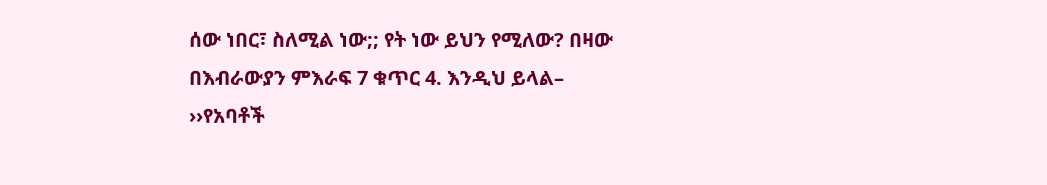ሰው ነበር፣ ስለሚል ነው;; የት ነው ይህን የሚለው? በዛው በእብራውያን ምእራፍ 7 ቁጥር 4. እንዲህ ይላል–
››የአባቶች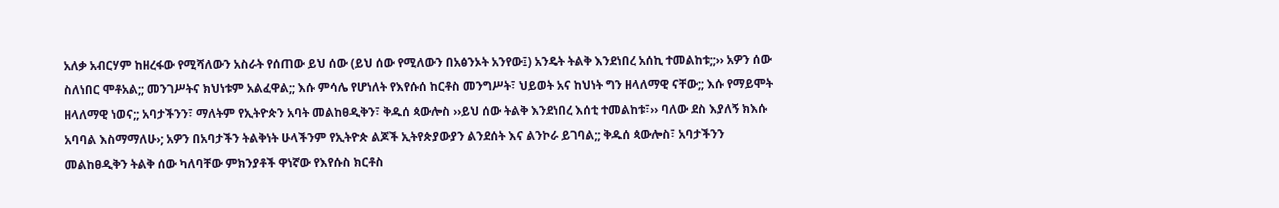አለቃ አብርሃም ከዘረፋው የሚሻለውን አስራት የሰጠው ይህ ሰው (ይህ ሰው የሚለውን በአፅንኦት አንየው፤) አንዴት ትልቅ እንደነበረ አሰኪ ተመልከቱ;;›› አዎን ሰው ስለነበር ሞቶአል;; መንገሥትና ክህነቱም አልፈዋል;; እሱ ምሳሌ የሆነለት የእየሱሰ ከርቶስ መንግሥት፣ ህይወት አና ከህነት ግን ዘላለማዊ ናቸው;; እሱ የማይሞት ዘላለማዊ ነወና;; አባታችንን፣ ማለትም የኢትዮጵን አባት መልከፀዲቅን፣ ቅዱሰ ጳውሎስ ››ይህ ሰው ትልቅ እንደነበረ እሰቲ ተመልከቱ፣›› ባለው ደስ እያለኝ ክእሱ አባባል እስማማለሁ›; አዎን በአባታችን ትልቅነት ሁላችንም የኢትዮጵ ልጆች ኢትየጵያውያን ልንደሰት እና ልንኮራ ይገባል;; ቅዱሰ ጳውሎስ፣ አባታችንን መልከፀዲቅን ትልቅ ሰው ካለባቸው ምክንያቶች ዋነኛው የእየሱስ ክርቶስ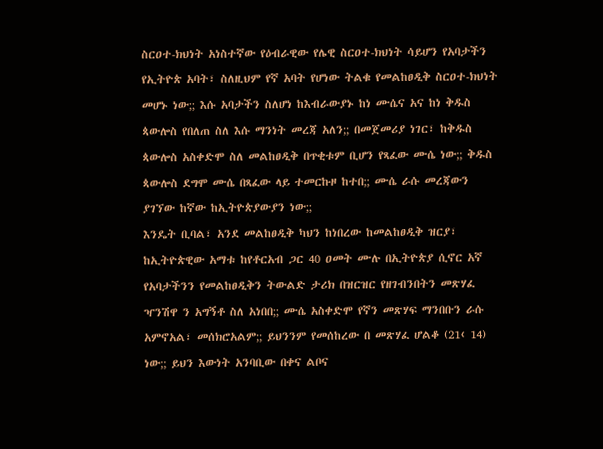ስርዐተ-ክህነት አነስተኛው የዕብራዊው የሌዊ ስርዐተ-ክህነት ሳይሆን የአባታችን የኢትዮጵ አባት፣ ስለዚህም የኛ አባት የሆነው ትልቁ የመልከፀዲቅ ስርዐተ-ክህነት መሆኑ ነው;; እሱ አባታችን ስለሆነ ከእብራውያኑ ከነ ሙሴና አና ከነ ቅዱስ ጳውሎስ የበለጠ ስለ እሱ ማንነት መረጃ አለን;; በመጀመሪያ ነገር፣ ከቅዱስ ጳውሎስ አስቀድሞ ስለ መልከፀዲቅ በጥቂቱም ቢሆን የጻፈው ሙሴ ነው;; ቅዱስ ጳውሎስ ደግሞ ሙሴ በጻፈው ላይ ተመርኩዞ ከተበ;; ሙሴ ራሱ መረጃውን ያገኘው ከኛው ከኢትዮጵያውያን ነው;;
እንዴት ቢባል፣ አንደ መልከፀዲቅ ካህን ከነበረው ከመልከፀዲቅ ዝርያ፣ ከኢትዮጵዊው አማቱ ከየቶርአብ ጋር 40 ዐመት ሙሉ በኢትዮጵያ ሲኖር አኛ የአባታችንን የመልከፀዲቅን ትውልድ ታሪክ በዝርዝር የዘገብንበትን መጽሃፈ ዣንሽዋ ን አግኝቶ ስለ አነበበ;; ሙሴ አስቀድሞ የኛን መጽሃፍ ማንበቡን ራሱ አምኖአል፣ መሰክሮአልም;; ይህንንም የመሰከረው በ መጽሃፈ ሆልቆ (21‹ 14) ነው;; ይህን እውነት አንባቢው በቀና ልቦና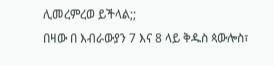ሊመረምረወ ይችላል;;
በዛው በ እብራውያን 7 እና 8 ላይ ቅዱስ ጳውሎስ፣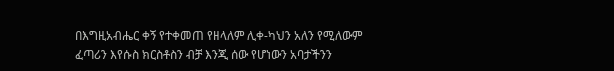በእግዚአብሔር ቀኝ የተቀመጠ የዘላለም ሊቀ-ካህን አለን የሚለውም ፈጣሪን እየሱስ ክርስቶስን ብቻ እንጂ ሰው የሆነውን አባታችንን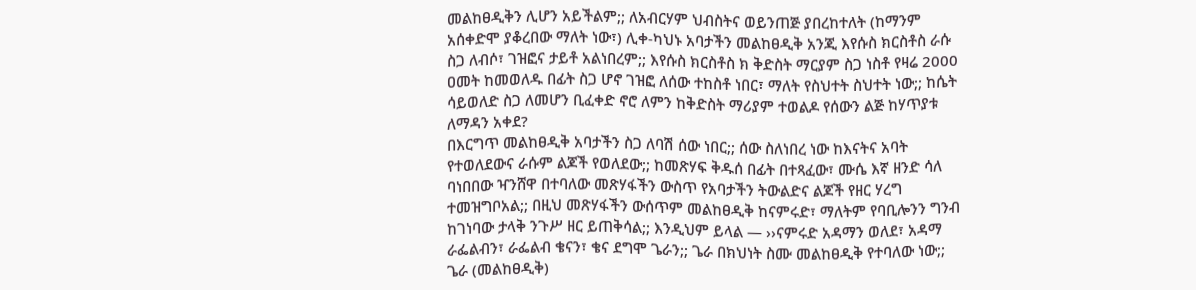መልከፀዲቅን ሊሆን አይችልም;; ለአብርሃም ህብስትና ወይንጠጅ ያበረከተለት (ከማንም አሰቀድሞ ያቆረበው ማለት ነው፣) ሊቀ-ካህኑ አባታችን መልከፀዲቅ አንጂ እየሱስ ክርስቶስ ራሱ ስጋ ለብሶ፣ ገዝፎና ታይቶ አልነበረም;; እየሱስ ክርስቶስ ክ ቅድስት ማርያም ስጋ ነስቶ የዛሬ 2000 ዐመት ከመወለዱ በፊት ስጋ ሆኖ ገዝፎ ለሰው ተከስቶ ነበር፣ ማለት የስህተት ስህተት ነው;; ከሴት ሳይወለድ ስጋ ለመሆን ቢፈቀድ ኖሮ ለምን ከቅድስት ማሪያም ተወልዶ የሰውን ልጅ ከሃጥያቱ ለማዳን አቀደ?
በእርግጥ መልከፀዲቅ አባታችን ስጋ ለባሽ ሰው ነበር;; ሰው ስለነበረ ነው ከእናትና አባት የተወለደውና ራሱም ልጆች የወለደው;; ከመጽሃፍ ቅዱሰ በፊት በተጻፈው፣ ሙሴ እኛ ዘንድ ሳለ ባነበበው ዣንሸዋ በተባለው መጽሃፋችን ውስጥ የአባታችን ትውልድና ልጆች የዘር ሃረግ ተመዝግቦአል;; በዚህ መጽሃፋችን ውሰጥም መልከፀዲቅ ከናምሩድ፣ ማለትም የባቢሎንን ግንብ ከገነባው ታላቅ ንጉሥ ዘር ይጠቅሳል;; እንዲህም ይላል — ››ናምሩድ አዳማን ወለደ፣ አዳማ ራፌልብን፣ ራፌልብ ቄናን፣ ቄና ደግሞ ጌራን;; ጌራ በክህነት ስሙ መልከፀዲቅ የተባለው ነው;; ጌራ (መልከፀዲቅ)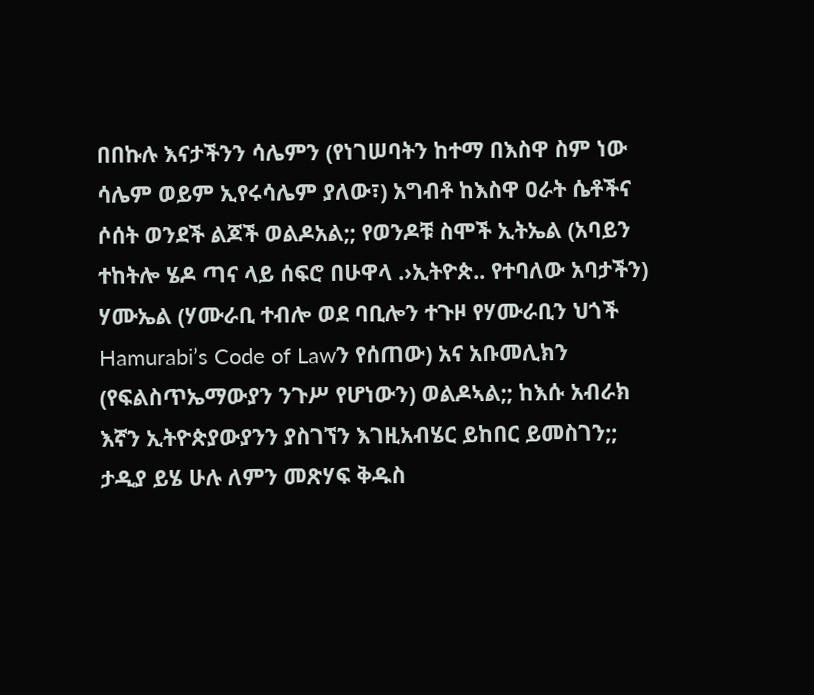በበኩሉ እናታችንን ሳሌምን (የነገሠባትን ከተማ በእስዋ ስም ነው ሳሌም ወይም ኢየሩሳሌም ያለው፣) አግብቶ ከእስዋ ዐራት ሴቶችና ሶሰት ወንደች ልጆች ወልዶአል;; የወንዶቹ ስሞች ኢትኤል (አባይን ተከትሎ ሄዶ ጣና ላይ ሰፍሮ በሁዋላ .›ኢትዮጵ.. የተባለው አባታችን) ሃሙኤል (ሃሙራቢ ተብሎ ወደ ባቢሎን ተጉዞ የሃሙራቢን ህጎች Hamurabi’s Code of Lawን የሰጠው) አና አቡመሊክን (የፍልስጥኤማውያን ንጉሥ የሆነውን) ወልዶኣል;; ከእሱ አብራክ እኛን ኢትዮጵያውያንን ያስገኘን እገዚአብሄር ይከበር ይመስገን;; ታዲያ ይሄ ሁሉ ለምን መጽሃፍ ቅዱስ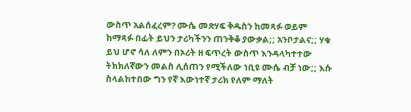ውስጥ አልሰፈረም? ሙሴ መጽሃፍ ቅዱስን ከመጻፉ ወይም ከማጻፉ በፊት ይህን ታሪካችንን ጠንቅቆ ያውቃል;; አንቦታልና;; ሃቁ ይህ ሆኖ ሳለ ለምን በኦሪት ዘ ፍጥረት ውስጥ እንዳላካተተው ትክክለኛውን መልስ ሊሰጠን የሚችለው ነቢዩ ሙሴ ብቻ ነው;; እሱ ስላልከተበው ግን የኛ እውነተኛ ታሪክ የለም ማለት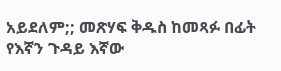አይደለም;; መጽሃፍ ቅዱስ ከመጻፉ በፊት የእኛን ጉዳይ እኛው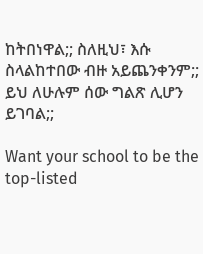ከትበነዋል;; ስለዚህ፣ እሱ ስላልከተበው ብዙ አይጨንቀንም;; ይህ ለሁሉም ሰው ግልጽ ሊሆን ይገባል;;

Want your school to be the top-listed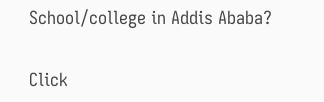School/college in Addis Ababa?

Click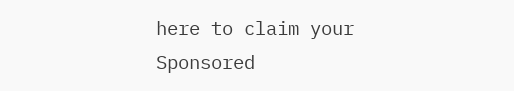here to claim your Sponsored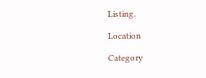Listing.

Location

Category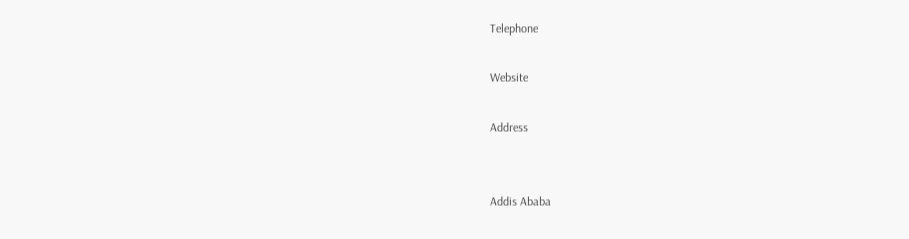Telephone

Website

Address


Addis Ababa